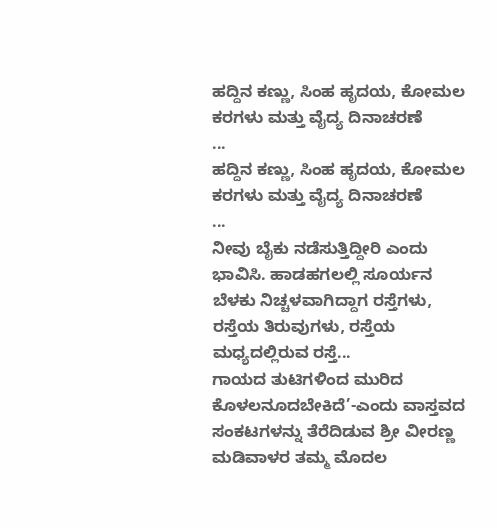ಹದ್ದಿನ ಕಣ್ಣು, ಸಿಂಹ ಹೃದಯ, ಕೋಮಲ ಕರಗಳು ಮತ್ತು ವೈದ್ಯ ದಿನಾಚರಣೆ
...
ಹದ್ದಿನ ಕಣ್ಣು, ಸಿಂಹ ಹೃದಯ, ಕೋಮಲ ಕರಗಳು ಮತ್ತು ವೈದ್ಯ ದಿನಾಚರಣೆ
...
ನೀವು ಬೈಕು ನಡೆಸುತ್ತಿದ್ದೀರಿ ಎಂದು ಭಾವಿಸಿ. ಹಾಡಹಗಲಲ್ಲಿ ಸೂರ್ಯನ ಬೆಳಕು ನಿಚ್ಚಳವಾಗಿದ್ದಾಗ ರಸ್ತೆಗಳು, ರಸ್ತೆಯ ತಿರುವುಗಳು, ರಸ್ತೆಯ ಮಧ್ಯದಲ್ಲಿರುವ ರಸ್ತೆ...
ಗಾಯದ ತುಟಿಗಳಿಂದ ಮುರಿದ ಕೊಳಲನೂದಬೇಕಿದೆ’-ಎಂದು ವಾಸ್ತವದ ಸಂಕಟಗಳನ್ನು ತೆರೆದಿಡುವ ಶ್ರೀ ವೀರಣ್ಣ ಮಡಿವಾಳರ ತಮ್ಮ ಮೊದಲ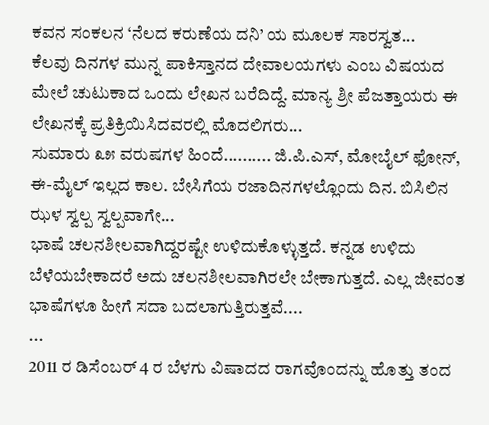ಕವನ ಸಂಕಲನ ‘ನೆಲದ ಕರುಣೆಯ ದನಿ’ ಯ ಮೂಲಕ ಸಾರಸ್ವತ...
ಕೆಲವು ದಿನಗಳ ಮುನ್ನ ಪಾಕಿಸ್ತಾನದ ದೇವಾಲಯಗಳು ಎಂಬ ವಿಷಯದ ಮೇಲೆ ಚುಟುಕಾದ ಒಂದು ಲೇಖನ ಬರೆದಿದ್ದೆ. ಮಾನ್ಯ ಶ್ರೀ ಪೆಜತ್ತಾಯರು ಈ ಲೇಖನಕ್ಕೆ ಪ್ರತಿಕ್ರಿಯಿಸಿದವರಲ್ಲಿ ಮೊದಲಿಗರು...
ಸುಮಾರು ೩೫ ವರುಷಗಳ ಹಿಂದೆ.......... ಜಿ.ಪಿ.ಎಸ್, ಮೋಬೈಲ್ ಫೋನ್, ಈ-ಮೈಲ್ ಇಲ್ಲದ ಕಾಲ. ಬೇಸಿಗೆಯ ರಜಾದಿನಗಳಲ್ಲೊಂದು ದಿನ. ಬಿಸಿಲಿನ ಝಳ ಸ್ವಲ್ಪ ಸ್ವಲ್ಪವಾಗೇ...
ಭಾಷೆ ಚಲನಶೀಲವಾಗಿದ್ದರಷ್ಟೇ ಉಳಿದುಕೊಳ್ಳುತ್ತದೆ. ಕನ್ನಡ ಉಳಿದು ಬೆಳೆಯಬೇಕಾದರೆ ಅದು ಚಲನಶೀಲವಾಗಿರಲೇ ಬೇಕಾಗುತ್ತದೆ. ಎಲ್ಲ ಜೀವಂತ ಭಾಷೆಗಳೂ ಹೀಗೆ ಸದಾ ಬದಲಾಗುತ್ತಿರುತ್ತವೆ....
...
2011 ರ ಡಿಸೆಂಬರ್ 4 ರ ಬೆಳಗು ವಿಷಾದದ ರಾಗವೊಂದನ್ನು ಹೊತ್ತು ತಂದ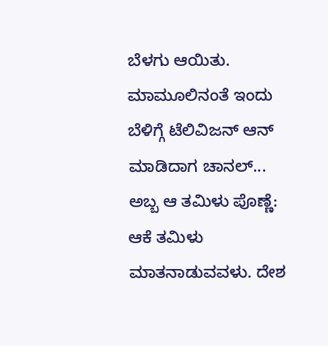ಬೆಳಗು ಆಯಿತು. ಮಾಮೂಲಿನಂತೆ ಇಂದು ಬೆಳಿಗ್ಗೆ ಟೆಲಿವಿಜನ್ ಆನ್ ಮಾಡಿದಾಗ ಚಾನಲ್...
ಅಬ್ಬ ಆ ತಮಿಳು ಪೊಣ್ಣೆ: ಆಕೆ ತಮಿಳು ಮಾತನಾಡುವವಳು. ದೇಶ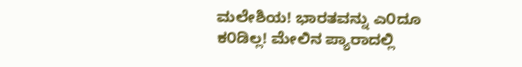ಮಲೇಶಿಯ! ಭಾರತವನ್ನು ಎ೦ದೂ ಕ೦ಡಿಲ್ಲ! ಮೇಲಿನ ಪ್ಯಾರಾದಲ್ಲಿ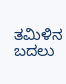ತಮಿಳಿನ ಬದಲು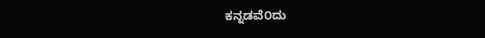ಕನ್ನಡವೆ೦ದು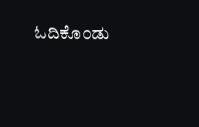ಓದಿಕೊ೦ಡು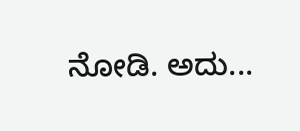ನೋಡಿ. ಅದು...